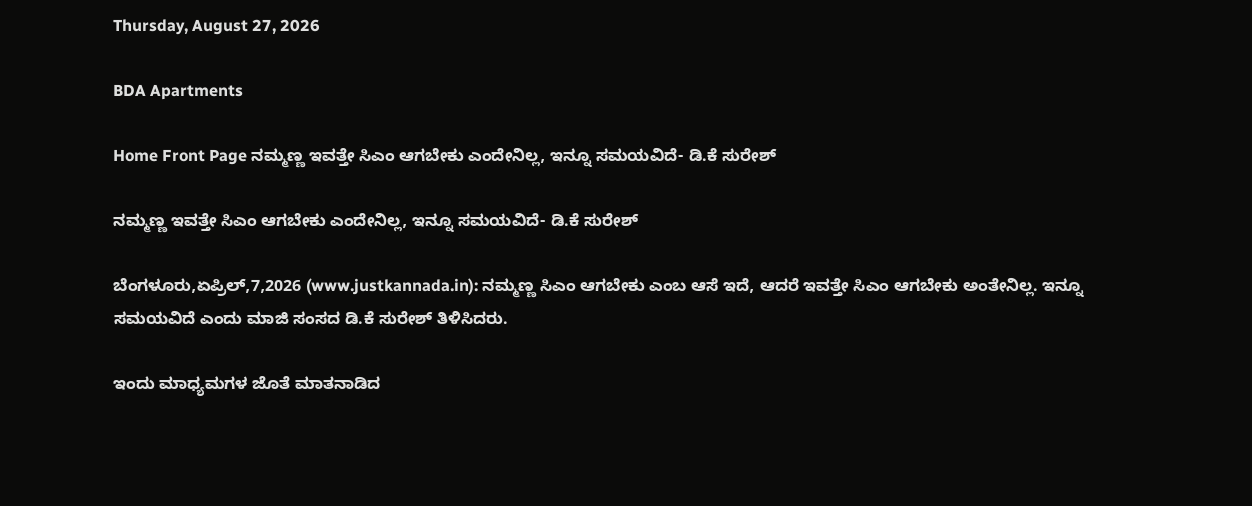Thursday, August 27, 2026

BDA Apartments

Home Front Page ನಮ್ಮಣ್ಣ ಇವತ್ತೇ ಸಿಎಂ ಆಗಬೇಕು ಎಂದೇನಿಲ್ಲ, ಇನ್ನೂ ಸಮಯವಿದೆ- ಡಿ.ಕೆ ಸುರೇಶ್

ನಮ್ಮಣ್ಣ ಇವತ್ತೇ ಸಿಎಂ ಆಗಬೇಕು ಎಂದೇನಿಲ್ಲ, ಇನ್ನೂ ಸಮಯವಿದೆ- ಡಿ.ಕೆ ಸುರೇಶ್

ಬೆಂಗಳೂರು,ಏಪ್ರಿಲ್,7,2026 (www.justkannada.in): ನಮ್ಮಣ್ಣ ಸಿಎಂ ಆಗಬೇಕು ಎಂಬ ಆಸೆ ಇದೆ, ಆದರೆ ಇವತ್ತೇ ಸಿಎಂ ಆಗಬೇಕು ಅಂತೇನಿಲ್ಲ. ಇನ್ನೂ ಸಮಯವಿದೆ ಎಂದು ಮಾಜಿ ಸಂಸದ ಡಿ.ಕೆ ಸುರೇಶ್ ತಿಳಿಸಿದರು.

ಇಂದು ಮಾಧ್ಯಮಗಳ ಜೊತೆ ಮಾತನಾಡಿದ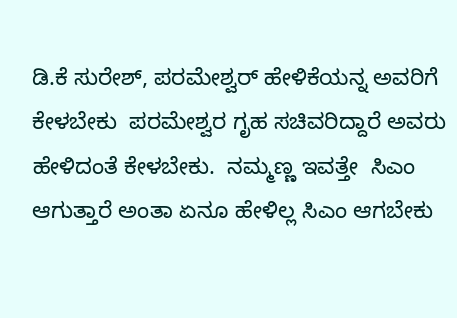ಡಿ.ಕೆ ಸುರೇಶ್, ಪರಮೇಶ್ವರ್ ಹೇಳಿಕೆಯನ್ನ ಅವರಿಗೆ ಕೇಳಬೇಕು  ಪರಮೇಶ್ವರ ಗೃಹ ಸಚಿವರಿದ್ದಾರೆ ಅವರು ಹೇಳಿದಂತೆ ಕೇಳಬೇಕು.  ನಮ್ಮಣ್ಣ ಇವತ್ತೇ  ಸಿಎಂ ಆಗುತ್ತಾರೆ ಅಂತಾ ಏನೂ ಹೇಳಿಲ್ಲ ಸಿಎಂ ಆಗಬೇಕು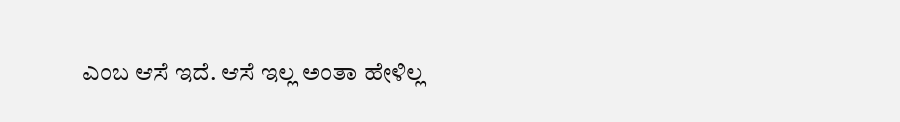ಎಂಬ ಆಸೆ ಇದೆ. ಆಸೆ ಇಲ್ಲ ಅಂತಾ ಹೇಳಿಲ್ಲ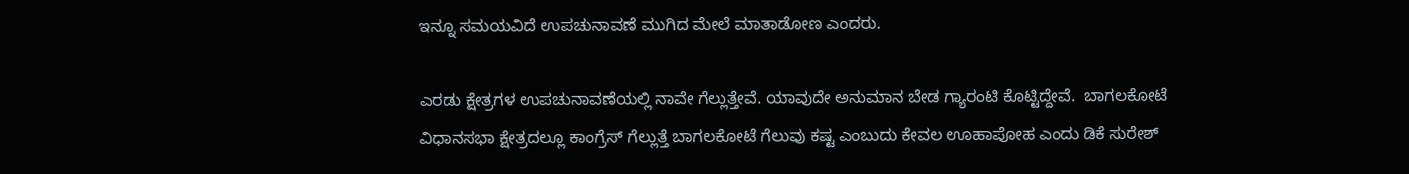ಇನ್ನೂ ಸಮಯವಿದೆ ಉಪಚುನಾವಣೆ ಮುಗಿದ ಮೇಲೆ ಮಾತಾಡೋಣ ಎಂದರು.

ಎರಡು ಕ್ಷೇತ್ರಗಳ ಉಪಚುನಾವಣೆಯಲ್ಲಿ ನಾವೇ ಗೆಲ್ಲುತ್ತೇವೆ. ಯಾವುದೇ ಅನುಮಾನ ಬೇಡ ಗ್ಯಾರಂಟಿ ಕೊಟ್ಟಿದ್ದೇವೆ.  ಬಾಗಲಕೋಟೆ ವಿಧಾನಸಭಾ ಕ್ಷೇತ್ರದಲ್ಲೂ ಕಾಂಗ್ರೆಸ್ ಗೆಲ್ಲುತ್ತೆ ಬಾಗಲಕೋಟೆ ಗೆಲುವು ಕಷ್ಟ ಎಂಬುದು ಕೇವಲ ಊಹಾಪೋಹ ಎಂದು ಡಿಕೆ ಸುರೇಶ್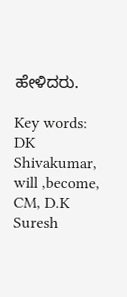ಹೇಳಿದರು.

Key words: DK Shivakumar, will ,become, CM, D.K Suresh